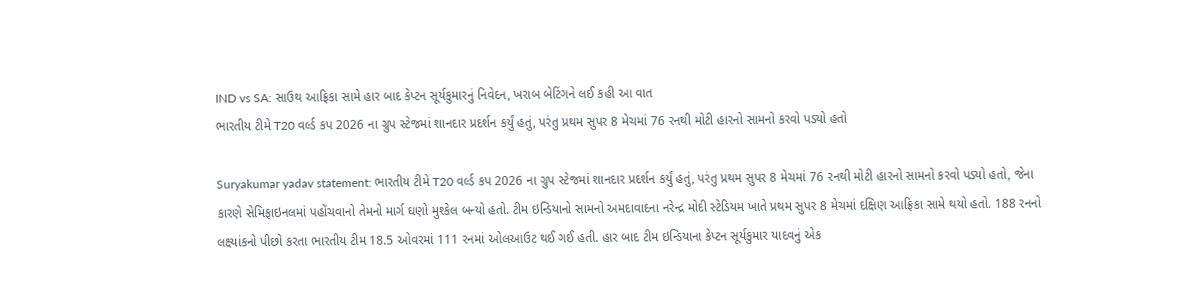IND vs SA: સાઉથ આફ્રિકા સામે હાર બાદ કેપ્ટન સૂર્યકુમારનું નિવેદન, ખરાબ બેટિંગને લઈ કહી આ વાત
ભારતીય ટીમે T20 વર્લ્ડ કપ 2026 ના ગ્રુપ સ્ટેજમાં શાનદાર પ્રદર્શન કર્યું હતું, પરંતુ પ્રથમ સુપર 8 મેચમાં 76 રનથી મોટી હારનો સામનો કરવો પડ્યો હતો

Suryakumar yadav statement: ભારતીય ટીમે T20 વર્લ્ડ કપ 2026 ના ગ્રુપ સ્ટેજમાં શાનદાર પ્રદર્શન કર્યું હતું, પરંતુ પ્રથમ સુપર 8 મેચમાં 76 રનથી મોટી હારનો સામનો કરવો પડ્યો હતો, જેના કારણે સેમિફાઇનલમાં પહોંચવાનો તેમનો માર્ગ ઘણો મુશ્કેલ બન્યો હતો. ટીમ ઇન્ડિયાનો સામનો અમદાવાદના નરેન્દ્ર મોદી સ્ટેડિયમ ખાતે પ્રથમ સુપર 8 મેચમાં દક્ષિણ આફ્રિકા સામે થયો હતો. 188 રનનો લક્ષ્યાંકનો પીછો કરતા ભારતીય ટીમ 18.5 ઓવરમાં 111 રનમાં ઓલઆઉટ થઈ ગઈ હતી. હાર બાદ ટીમ ઇન્ડિયાના કેપ્ટન સૂર્યકુમાર યાદવનું એક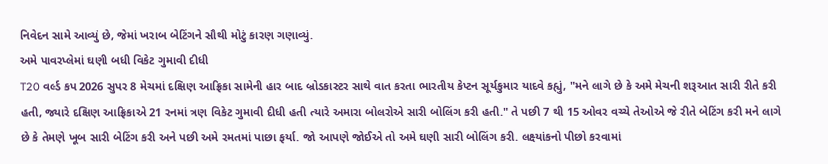નિવેદન સામે આવ્યું છે, જેમાં ખરાબ બેટિંગને સૌથી મોટું કારણ ગણાવ્યું.
અમે પાવરપ્લેમાં ઘણી બધી વિકેટ ગુમાવી દીધી
T20 વર્લ્ડ કપ 2026 સુપર 8 મેચમાં દક્ષિણ આફ્રિકા સામેની હાર બાદ બ્રોડકાસ્ટર સાથે વાત કરતા ભારતીય કેપ્ટન સૂર્યકુમાર યાદવે કહ્યું, "મને લાગે છે કે અમે મેચની શરૂઆત સારી રીતે કરી હતી, જ્યારે દક્ષિણ આફ્રિકાએ 21 રનમાં ત્રણ વિકેટ ગુમાવી દીધી હતી ત્યારે અમારા બોલરોએ સારી બોલિંગ કરી હતી." તે પછી 7 થી 15 ઓવર વચ્ચે તેઓએ જે રીતે બેટિંગ કરી મને લાગે છે કે તેમણે ખૂબ સારી બેટિંગ કરી અને પછી અમે રમતમાં પાછા ફર્યા. જો આપણે જોઈએ તો અમે ઘણી સારી બોલિંગ કરી. લક્ષ્યાંકનો પીછો કરવામાં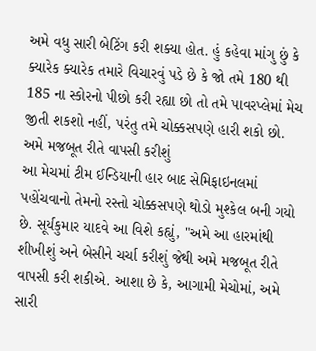અમે વધુ સારી બેટિંગ કરી શક્યા હોત. હું કહેવા માંગુ છું કે ક્યારેક ક્યારેક તમારે વિચારવું પડે છે કે જો તમે 180 થી 185 ના સ્કોરનો પીછો કરી રહ્યા છો તો તમે પાવરપ્લેમાં મેચ જીતી શકશો નહીં, પરંતુ તમે ચોક્કસપણે હારી શકો છો.
અમે મજબૂત રીતે વાપસી કરીશું
આ મેચમાં ટીમ ઈન્ડિયાની હાર બાદ સેમિફાઇનલમાં પહોંચવાનો તેમનો રસ્તો ચોક્કસપણે થોડો મુશ્કેલ બની ગયો છે. સૂર્યકુમાર યાદવે આ વિશે કહ્યું, "અમે આ હારમાંથી શીખીશું અને બેસીને ચર્ચા કરીશું જેથી અમે મજબૂત રીતે વાપસી કરી શકીએ. આશા છે કે, આગામી મેચોમાં, અમે સારી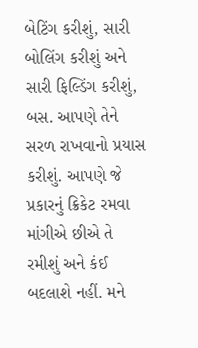બેટિંગ કરીશું, સારી બોલિંગ કરીશું અને સારી ફિલ્ડિંગ કરીશું, બસ. આપણે તેને સરળ રાખવાનો પ્રયાસ કરીશું. આપણે જે પ્રકારનું ક્રિકેટ રમવા માંગીએ છીએ તે રમીશું અને કંઈ બદલાશે નહીં. મને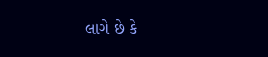લાગે છે કે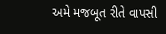અમે મજબૂત રીતે વાપસી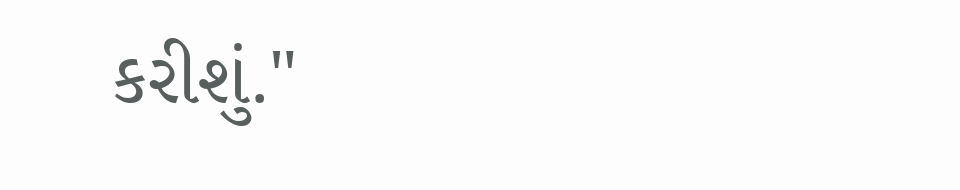કરીશું."